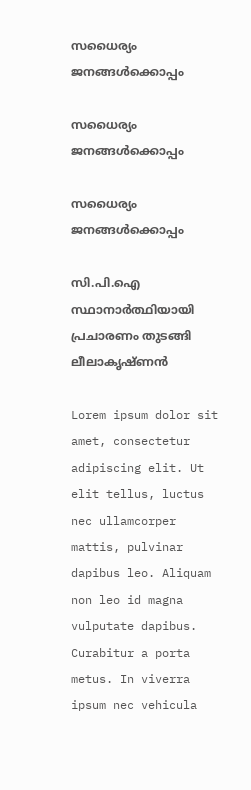സധൈര്യം ജനങ്ങൾക്കൊപ്പം

സധൈര്യം ജനങ്ങൾക്കൊപ്പം

സധൈര്യം ജനങ്ങൾക്കൊപ്പം

സി.പി.ഐ സ്ഥാനാർത്ഥിയായി പ്രചാരണം തുടങ്ങി ലീലാകൃഷ്ണൻ

Lorem ipsum dolor sit amet, consectetur adipiscing elit. Ut elit tellus, luctus nec ullamcorper mattis, pulvinar dapibus leo. Aliquam non leo id magna vulputate dapibus. Curabitur a porta metus. In viverra ipsum nec vehicula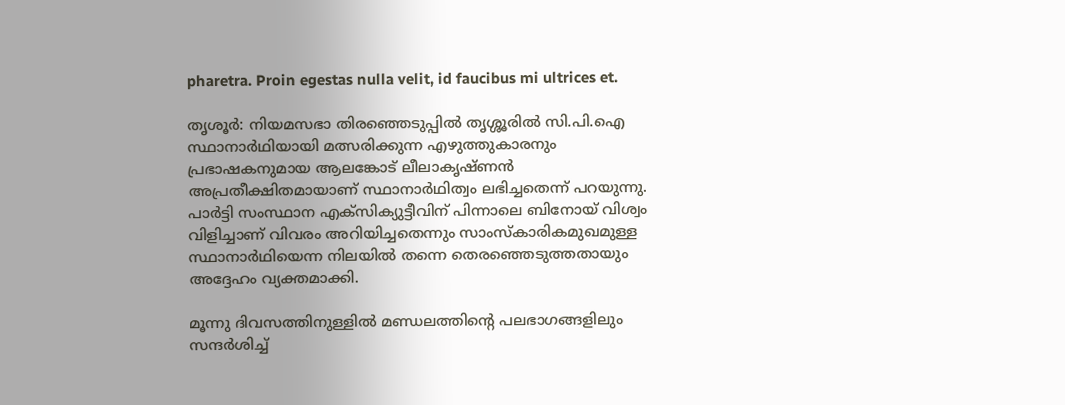pharetra. Proin egestas nulla velit, id faucibus mi ultrices et.

തൃശൂർ: നിയമസഭാ തിരഞ്ഞെടുപ്പിൽ തൃശ്ശൂരിൽ സി.പി.ഐ സ്ഥാനാർഥിയായി മത്സരിക്കുന്ന എഴുത്തുകാരനും പ്രഭാഷകനുമായ ആലങ്കോട് ലീലാകൃഷ്ണൻ അപ്രതീക്ഷിതമായാണ് സ്ഥാനാർഥിത്വം ലഭിച്ചതെന്ന് പറയുന്നു. പാർട്ടി സംസ്ഥാന എക്സിക്യുട്ടീവിന് പിന്നാലെ ബിനോയ് വിശ്വം വിളിച്ചാണ് വിവരം അറിയിച്ചതെന്നും സാംസ്‌കാരികമുഖമുള്ള സ്ഥാനാർഥിയെന്ന നിലയിൽ തന്നെ തെരഞ്ഞെടുത്തതായും അദ്ദേഹം വ്യക്തമാക്കി.

മൂന്നു ദിവസത്തിനുള്ളിൽ മണ്ഡലത്തിന്റെ പലഭാഗങ്ങളിലും സന്ദർശിച്ച്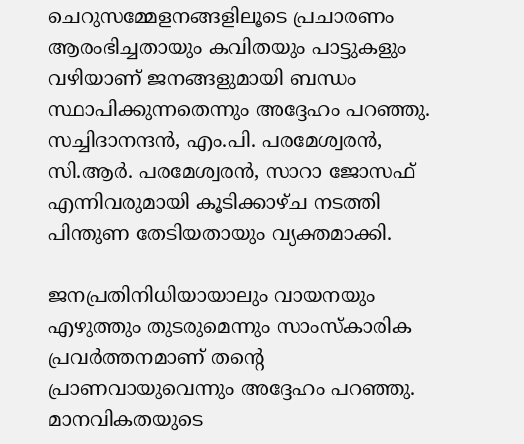ചെറുസമ്മേളനങ്ങളിലൂടെ പ്രചാരണം ആരംഭിച്ചതായും കവിതയും പാട്ടുകളും വഴിയാണ് ജനങ്ങളുമായി ബന്ധം സ്ഥാപിക്കുന്നതെന്നും അദ്ദേഹം പറഞ്ഞു. സച്ചിദാനന്ദൻ, എം.പി. പരമേശ്വരൻ, സി.ആർ. പരമേശ്വരൻ, സാറാ ജോസഫ് എന്നിവരുമായി കൂടിക്കാഴ്ച നടത്തി പിന്തുണ തേടിയതായും വ്യക്തമാക്കി.

ജനപ്രതിനിധിയായാലും വായനയും എഴുത്തും തുടരുമെന്നും സാംസ്‌കാരിക പ്രവർത്തനമാണ് തന്റെ പ്രാണവായുവെന്നും അദ്ദേഹം പറഞ്ഞു. മാനവികതയുടെ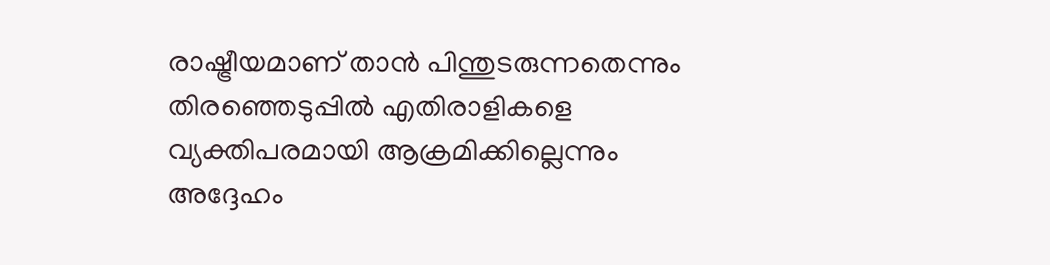രാഷ്ട്രീയമാണ് താൻ പിന്തുടരുന്നതെന്നും തിരഞ്ഞെടുപ്പിൽ എതിരാളികളെ വ്യക്തിപരമായി ആക്രമിക്കില്ലെന്നും അദ്ദേഹം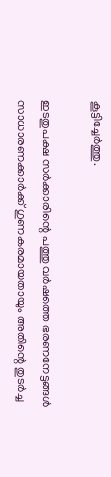കൂട്ടിച്ചേർത്തു.

ഇടതുപക്ഷ സർക്കാരിന്റെ പത്തു വർഷത്തെ ഭരണനേട്ടങ്ങൾ സാധാരണക്കാർക്ക് ഗുണകരമായതായും അതിന്റെ തുടർച്ച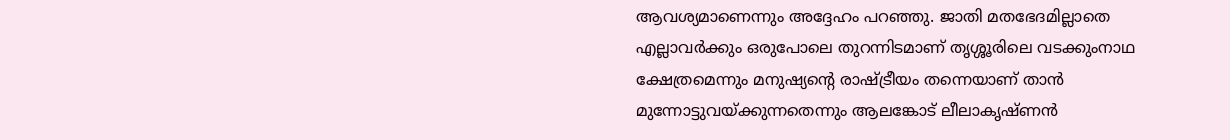ആവശ്യമാണെന്നും അദ്ദേഹം പറഞ്ഞു. ജാതി മതഭേദമില്ലാതെ എല്ലാവർക്കും ഒരുപോലെ തുറന്നിടമാണ് തൃശ്ശൂരിലെ വടക്കുംനാഥ ക്ഷേത്രമെന്നും മനുഷ്യന്റെ രാഷ്ട്രീയം തന്നെയാണ് താൻ മുന്നോട്ടുവയ്ക്കുന്നതെന്നും ആലങ്കോട് ലീലാകൃഷ്ണൻ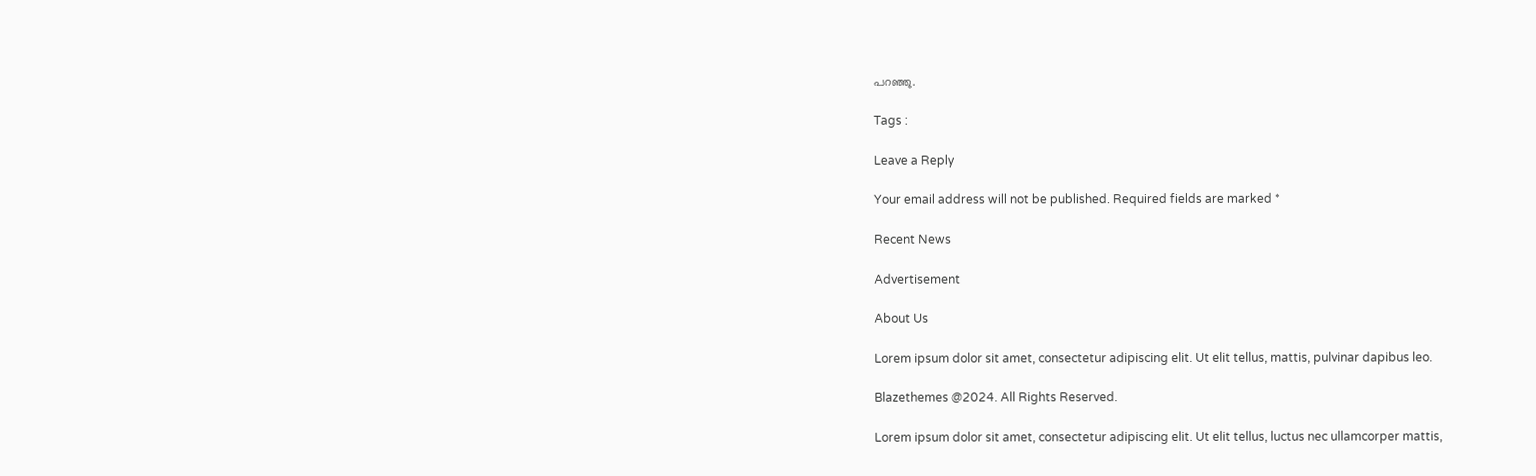പറഞ്ഞു.

Tags :

Leave a Reply

Your email address will not be published. Required fields are marked *

Recent News

Advertisement

About Us

Lorem ipsum dolor sit amet, consectetur adipiscing elit. Ut elit tellus, mattis, pulvinar dapibus leo.

Blazethemes @2024. All Rights Reserved.

Lorem ipsum dolor sit amet, consectetur adipiscing elit. Ut elit tellus, luctus nec ullamcorper mattis,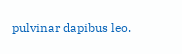pulvinar dapibus leo.